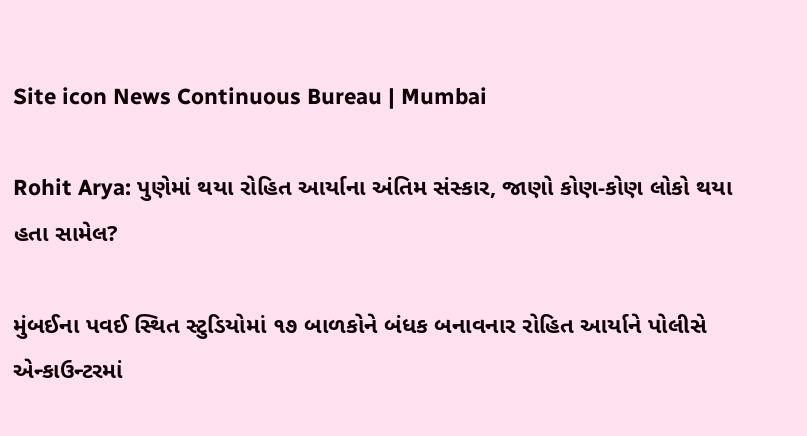Site icon News Continuous Bureau | Mumbai

Rohit Arya: પુણેમાં થયા રોહિત આર્યાના અંતિમ સંસ્કાર, જાણો કોણ-કોણ લોકો થયા હતા સામેલ?

મુંબઈના પવઈ સ્થિત સ્ટુડિયોમાં ૧૭ બાળકોને બંધક બનાવનાર રોહિત આર્યાને પોલીસે એન્કાઉન્ટરમાં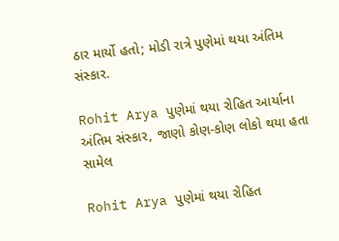ઠાર માર્યો હતો; મોડી રાત્રે પુણેમાં થયા અંતિમ સંસ્કાર.

Rohit Arya પુણેમાં થયા રોહિત આર્યાના અંતિમ સંસ્કાર, જાણો કોણ-કોણ લોકો થયા હતા સામેલ

Rohit Arya પુણેમાં થયા રોહિત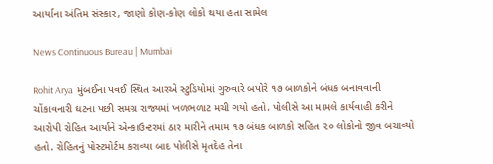આર્યાના અંતિમ સંસ્કાર, જાણો કોણ-કોણ લોકો થયા હતા સામેલ

News Continuous Bureau | Mumbai

Rohit Arya  મુંબઈના પવઈ સ્થિત આરએ સ્ટુડિયોમાં ગુરુવારે બપોરે ૧૭ બાળકોને બંધક બનાવવાની ચોંકાવનારી ઘટના પછી સમગ્ર રાજ્યમાં ખળભળાટ મચી ગયો હતો. પોલીસે આ મામલે કાર્યવાહી કરીને આરોપી રોહિત આર્યાને એન્કાઉન્ટરમાં ઠાર મારીને તમામ ૧૭ બંધક બાળકો સહિત ૨૦ લોકોનો જીવ બચાવ્યો હતો. રોહિતનું પોસ્ટમોર્ટમ કરાવ્યા બાદ પોલીસે મૃતદેહ તેના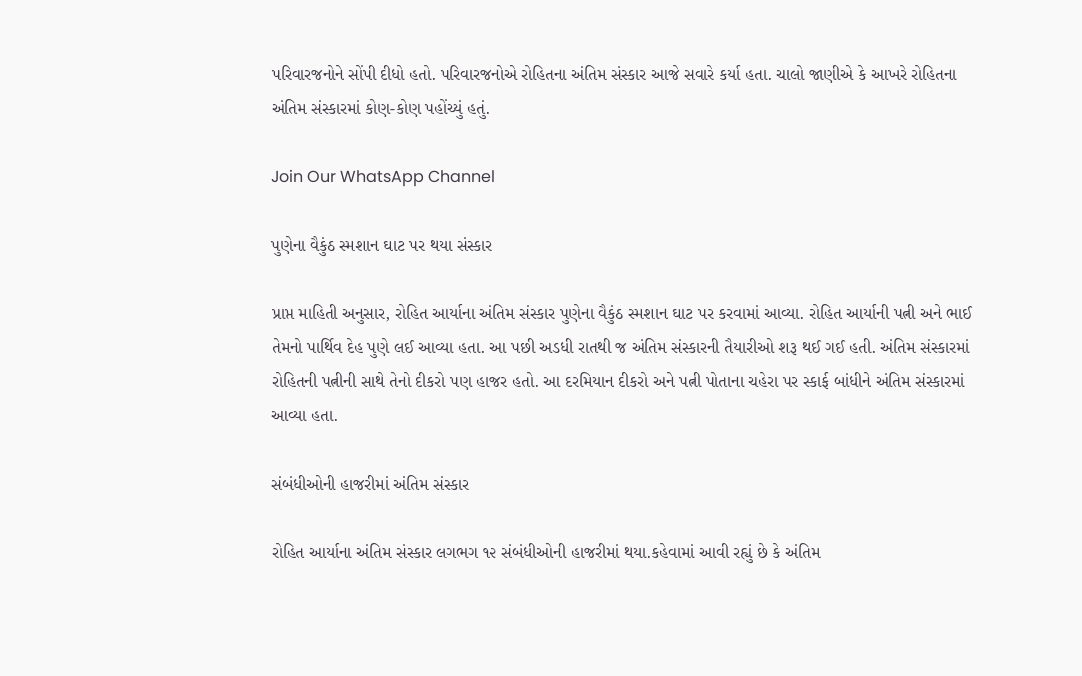પરિવારજનોને સોંપી દીધો હતો. પરિવારજનોએ રોહિતના અંતિમ સંસ્કાર આજે સવારે કર્યા હતા. ચાલો જાણીએ કે આખરે રોહિતના અંતિમ સંસ્કારમાં કોણ-કોણ પહોંચ્યું હતું.

Join Our WhatsApp Channel

પુણેના વૈકુંઠ સ્મશાન ઘાટ પર થયા સંસ્કાર

પ્રાપ્ત માહિતી અનુસાર, રોહિત આર્યાના અંતિમ સંસ્કાર પુણેના વૈકુંઠ સ્મશાન ઘાટ પર કરવામાં આવ્યા. રોહિત આર્યાની પત્ની અને ભાઈ તેમનો પાર્થિવ દેહ પુણે લઈ આવ્યા હતા. આ પછી અડધી રાતથી જ અંતિમ સંસ્કારની તૈયારીઓ શરૂ થઈ ગઈ હતી. અંતિમ સંસ્કારમાં રોહિતની પત્નીની સાથે તેનો દીકરો પણ હાજર હતો. આ દરમિયાન દીકરો અને પત્ની પોતાના ચહેરા પર સ્કાર્ફ બાંધીને અંતિમ સંસ્કારમાં આવ્યા હતા.

સંબંધીઓની હાજરીમાં અંતિમ સંસ્કાર

રોહિત આર્યાના અંતિમ સંસ્કાર લગભગ ૧૨ સંબંધીઓની હાજરીમાં થયા.કહેવામાં આવી રહ્યું છે કે અંતિમ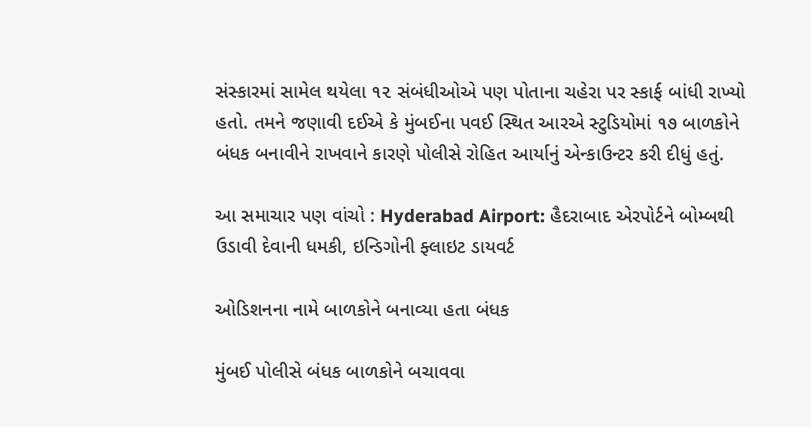સંસ્કારમાં સામેલ થયેલા ૧૨ સંબંધીઓએ પણ પોતાના ચહેરા પર સ્કાર્ફ બાંધી રાખ્યો હતો. તમને જણાવી દઈએ કે મુંબઈના પવઈ સ્થિત આરએ સ્ટુડિયોમાં ૧૭ બાળકોને બંધક બનાવીને રાખવાને કારણે પોલીસે રોહિત આર્યાનું એન્કાઉન્ટર કરી દીધું હતું.

આ સમાચાર પણ વાંચો : Hyderabad Airport: હૈદરાબાદ એરપોર્ટને બોમ્બથી ઉડાવી દેવાની ધમકી, ઇન્ડિગોની ફ્લાઇટ ડાયવર્ટ

ઓડિશનના નામે બાળકોને બનાવ્યા હતા બંધક

મુંબઈ પોલીસે બંધક બાળકોને બચાવવા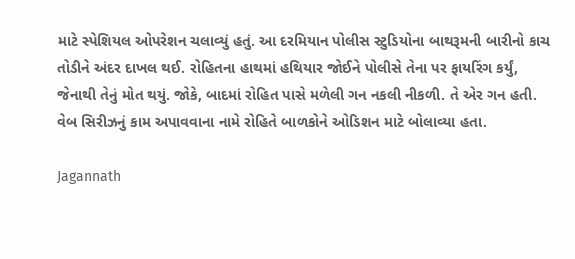માટે સ્પેશિયલ ઓપરેશન ચલાવ્યું હતું. આ દરમિયાન પોલીસ સ્ટુડિયોના બાથરૂમની બારીનો કાચ તોડીને અંદર દાખલ થઈ. રોહિતના હાથમાં હથિયાર જોઈને પોલીસે તેના પર ફાયરિંગ કર્યું, જેનાથી તેનું મોત થયું. જોકે, બાદમાં રોહિત પાસે મળેલી ગન નકલી નીકળી. તે એર ગન હતી. વેબ સિરીઝનું કામ અપાવવાના નામે રોહિતે બાળકોને ઓડિશન માટે બોલાવ્યા હતા.

Jagannath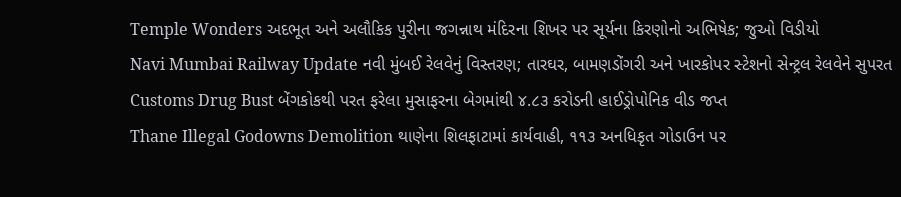Temple Wonders અદભૂત અને અલૌકિક પુરીના જગન્નાથ મંદિરના શિખર પર સૂર્યના કિરણોનો અભિષેક; જુઓ વિડીયો
Navi Mumbai Railway Update નવી મુંબઈ રેલવેનું વિસ્તરણ; તારઘર, બામણડોંગરી અને ખારકોપર સ્ટેશનો સેન્ટ્રલ રેલવેને સુપરત
Customs Drug Bust બેંગકોકથી પરત ફરેલા મુસાફરના બેગમાંથી ૪.૮૩ કરોડની હાઈડ્રોપોનિક વીડ જપ્ત
Thane Illegal Godowns Demolition થાણેના શિલફાટામાં કાર્યવાહી, ૧૧૩ અનધિકૃત ગોડાઉન પર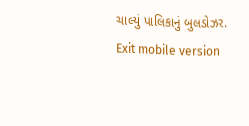ચાલ્યું પાલિકાનું બુલડોઝર.
Exit mobile version